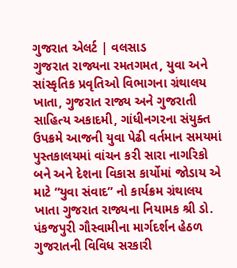ગુજરાત એલર્ટ | વલસાડ
ગુજરાત રાજ્યના રમતગમત, યુવા અને સાંસ્કૃતિક પ્રવૃતિઓ વિભાગના ગ્રંથાલય ખાતા, ગુજરાત રાજ્ય અને ગુજરાતી સાહિત્ય અકાદમી, ગાંધીનગરના સંયુક્ત ઉપક્રમે આજની યુવા પેઢી વર્તમાન સમયમાં પુસ્તકાલયમાં વાંચન કરી સારા નાગરિકો બને અને દેશના વિકાસ કાર્યોમાં જોડાય એ માટે “યુવા સંવાદ” નો કાર્યક્રમ ગ્રંથાલય ખાતા ગુજરાત રાજ્યના નિયામક શ્રી ડો. પંકજપુરી ગૌસ્વામીના માર્ગદર્શન હેઠળ ગુજરાતની વિવિધ સરકારી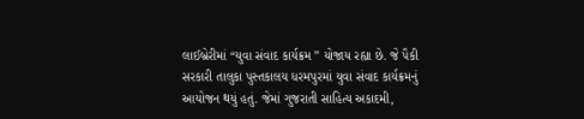લાઈબ્રેરીમાં “યુવા સંવાદ કાર્યક્રમ ” યોજાય રહ્યા છે. જે પૈકી સરકારી તાલુકા પુસ્તકાલય ધરમપુરમાં યુવા સંવાદ કાર્યક્રમનું આયોજન થયું હતું. જેમાં ગુજરાતી સાહિત્ય અકાદમી,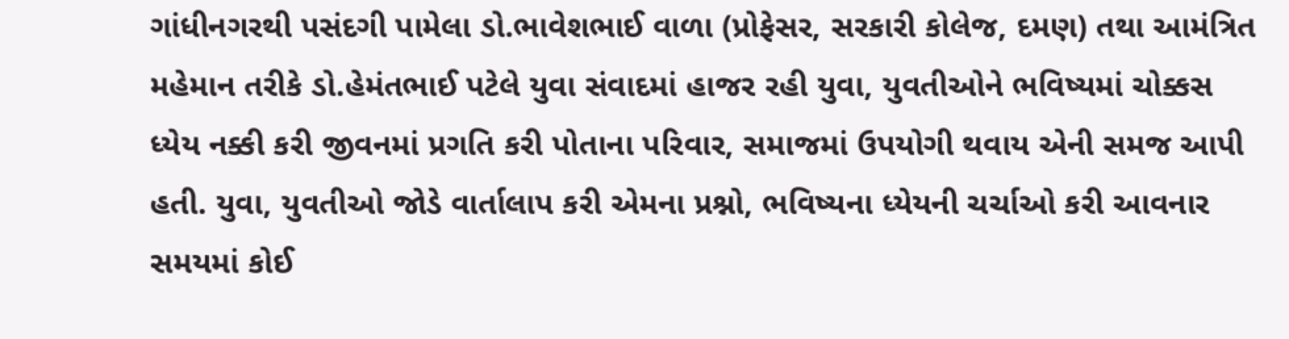ગાંધીનગરથી પસંદગી પામેલા ડો.ભાવેશભાઈ વાળા (પ્રોફેસર, સરકારી કોલેજ, દમણ) તથા આમંત્રિત મહેમાન તરીકે ડો.હેમંતભાઈ પટેલે યુવા સંવાદમાં હાજર રહી યુવા, યુવતીઓને ભવિષ્યમાં ચોક્કસ ધ્યેય નક્કી કરી જીવનમાં પ્રગતિ કરી પોતાના પરિવાર, સમાજમાં ઉપયોગી થવાય એની સમજ આપી હતી. યુવા, યુવતીઓ જોડે વાર્તાલાપ કરી એમના પ્રશ્નો, ભવિષ્યના ધ્યેયની ચર્ચાઓ કરી આવનાર સમયમાં કોઈ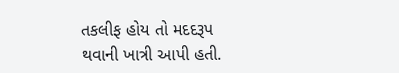તકલીફ હોય તો મદદરૂપ થવાની ખાત્રી આપી હતી.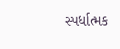સ્પર્ધાત્મક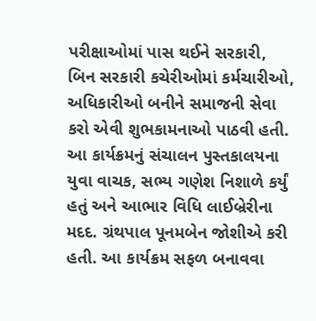પરીક્ષાઓમાં પાસ થઈને સરકારી, બિન સરકારી કચેરીઓમાં કર્મચારીઓ, અધિકારીઓ બનીને સમાજની સેવા કરો એવી શુભકામનાઓ પાઠવી હતી. આ કાર્યક્રમનું સંચાલન પુસ્તકાલયના યુવા વાચક, સભ્ય ગણેશ નિશાળે કર્યું હતું અને આભાર વિધિ લાઈબ્રેરીના મદદ. ગ્રંથપાલ પૂનમબેન જોશીએ કરી હતી. આ કાર્યક્રમ સફળ બનાવવા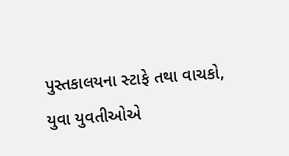પુસ્તકાલયના સ્ટાફે તથા વાચકો, યુવા યુવતીઓએ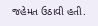જહેમત ઉઠાવી હતી.